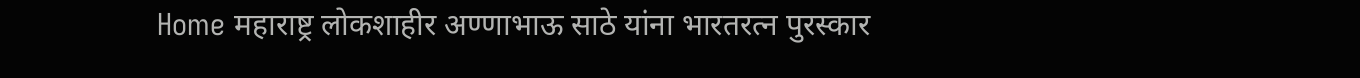Home महाराष्ट्र लोकशाहीर अण्णाभाऊ साठे यांना भारतरत्न पुरस्कार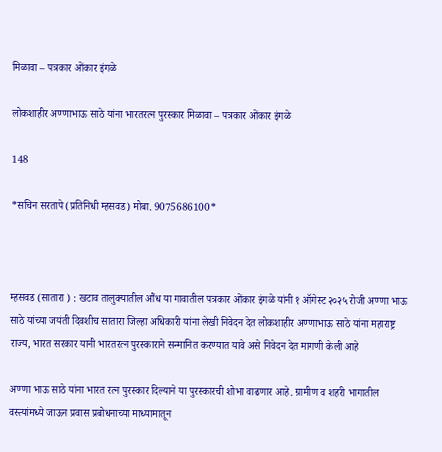मिळावा – पत्रकार ओंकार इंगळे

लोकशाहीर अण्णाभाऊ साठे यांना भारतरत्न पुरस्कार मिळावा – पत्रकार ओंकार इंगळे

148

*सचिन सरतापे (प्रतिनिधी म्हसवड) मोबा. 9075686100*



म्हसवड (सातारा ) : खटाव तालुक्यातील औंध या गावातील पत्रकार ओंकार इंगळे यांनी १ ऑगेस्ट २०२५ रोजी अण्णा भाऊ साठे यांच्या जयंती दिवशीच सातारा जिल्हा अधिकारी यांना लेखी निवेदन देत लोकशाहीर अण्णाभाऊ साठे यांना महाराष्ट्र राज्य, भारत सरकार यानी भारतरत्न पुरस्काराने सन्मानित करण्यात यावे असे निवेदन देत मागणी केली आहे

अण्णा भाऊ साठे यांना भारत रत्न पुरस्कार दिल्याने या पुरस्कारची शोभा वाढणार आहे. ग्रामीण व शहरी भागातील वस्त्यांमध्ये जाऊन प्रवास प्रबोधनाच्या माध्यामातून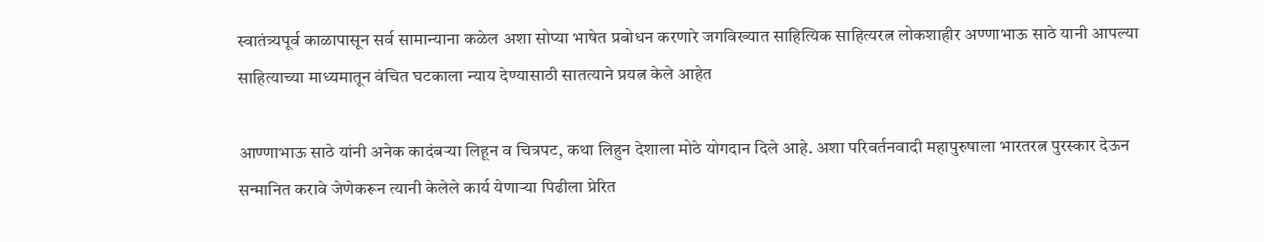स्वातंत्र्यपूर्व काळापासून सर्व सामान्याना कळेल अशा सोप्या भाषेत प्रबोधन करणारे जगविख्यात साहित्यिक साहित्यरत्न लोकशाहीर अण्णाभाऊ साठे यानी आपल्या साहित्याच्या माध्यमातून वंचित घटकाला न्याय देण्यासाठी सातत्याने प्रयत्न केले आहेत

आण्णाभाऊ साठे यांनी अनेक कादंबऱ्या लिहून व चित्रपट, कथा लिहुन देशाला मोठे योगदान दिले आहे. अशा परिवर्तनवादी महापुरुषाला भारतरत्न पुरस्कार देऊन सन्मानित करावे जेणेकरून त्यानी केलेले कार्य येणाऱ्या पिढीला प्रेरित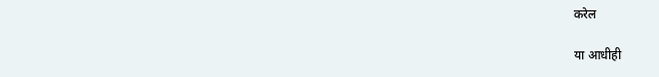करेल

या आधीही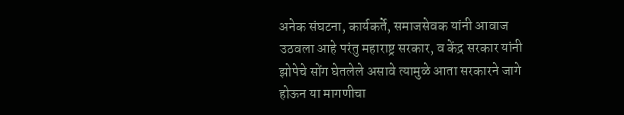अनेक संघटना, कार्यकर्ते, समाजसेवक यांनी आवाज उठवला आहे परंतु महाराष्ट्र सरकार, व केंद्र सरकार यांनी झोपेचे सोंग घेतलेले असावे त्यामुळे आता सरकारने जागे होऊन या मागणीचा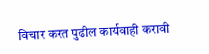विचार करत पुढील कार्यवाही करावी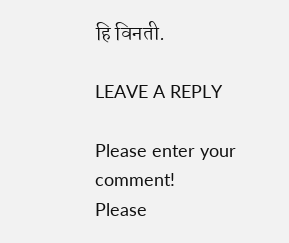हि विनती.

LEAVE A REPLY

Please enter your comment!
Please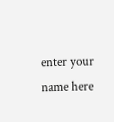enter your name here